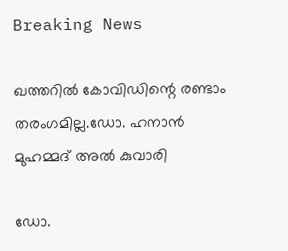Breaking News

ഖത്തറില്‍ കോവിഡിന്റെ രണ്ടാം തരംഗമില്ല.ഡോ. ഹനാന്‍ മുഹമ്മദ് അല്‍ കുവാരി

ഡോ.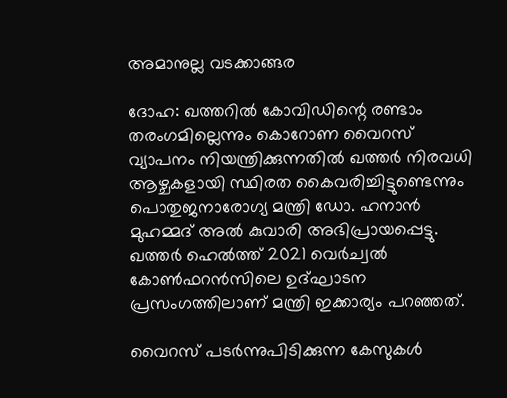അമാനുല്ല വടക്കാങ്ങര

ദോഹ: ഖത്തറില്‍ കോവിഡിന്റെ രണ്ടാം തരംഗമില്ലെന്നും കൊറോണ വൈറസ് വ്യാപനം നിയന്ത്രിക്കുന്നതില്‍ ഖത്തര്‍ നിരവധി ആഴ്ചകളായി സ്ഥിരത കൈവരിച്ചിട്ടുണ്ടെന്നും പൊതുജനാരോഗ്യ മന്ത്രി ഡോ. ഹനാന്‍ മുഹമ്മദ് അല്‍ കുവാരി അഭിപ്രായപ്പെട്ടു. ഖത്തര്‍ ഹെല്‍ത്ത് 2021 വെര്‍ച്വല്‍ കോണ്‍ഫറന്‍സിലെ ഉദ്ഘാടന പ്രസംഗത്തിലാണ് മന്ത്രി ഇക്കാര്യം പറഞ്ഞത്.

വൈറസ് പടര്‍ന്നുപിടിക്കുന്ന കേസുകള്‍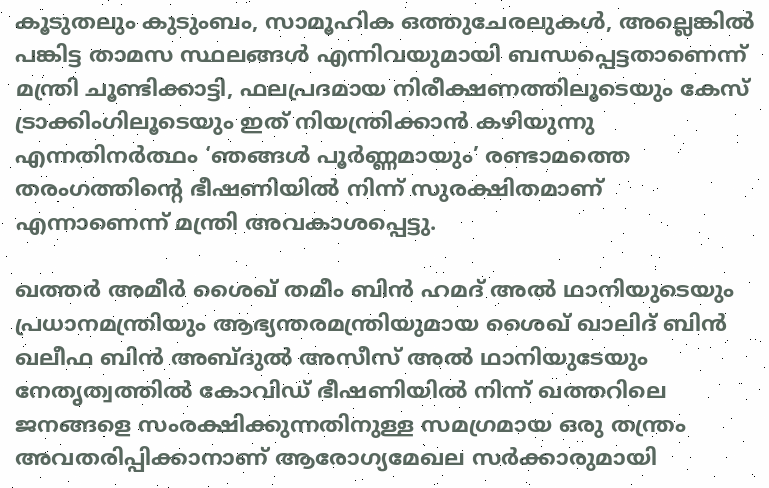കൂടുതലും കുടുംബം, സാമൂഹിക ഒത്തുചേരലുകള്‍, അല്ലെങ്കില്‍ പങ്കിട്ട താമസ സ്ഥലങ്ങള്‍ എന്നിവയുമായി ബന്ധപ്പെട്ടതാണെന്ന് മന്ത്രി ചൂണ്ടിക്കാട്ടി, ഫലപ്രദമായ നിരീക്ഷണത്തിലൂടെയും കേസ് ട്രാക്കിംഗിലൂടെയും ഇത് നിയന്ത്രിക്കാന്‍ കഴിയുന്നു എന്നതിനര്‍ത്ഥം ‘ഞങ്ങള്‍ പൂര്‍ണ്ണമായും’ രണ്ടാമത്തെ തരംഗത്തിന്റെ ഭീഷണിയില്‍ നിന്ന് സുരക്ഷിതമാണ് എന്നാണെന്ന് മന്ത്രി അവകാശപ്പെട്ടു.

ഖത്തര്‍ അമീര്‍ ശൈഖ് തമീം ബിന്‍ ഹമദ് അല്‍ ഥാനിയുടെയും പ്രധാനമന്ത്രിയും ആഭ്യന്തരമന്ത്രിയുമായ ശൈഖ് ഖാലിദ് ബിന്‍ ഖലീഫ ബിന്‍ അബ്ദുല്‍ അസീസ് അല്‍ ഥാനിയുടേയും നേതൃത്വത്തില്‍ കോവിഡ് ഭീഷണിയില്‍ നിന്ന് ഖത്തറിലെ ജനങ്ങളെ സംരക്ഷിക്കുന്നതിനുള്ള സമഗ്രമായ ഒരു തന്ത്രം അവതരിപ്പിക്കാനാണ് ആരോഗ്യമേഖല സര്‍ക്കാരുമായി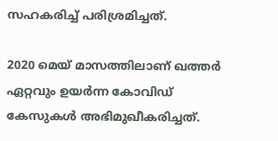സഹകരിച്ച് പരിശ്രമിച്ചത്.

2020 മെയ് മാസത്തിലാണ് ഖത്തര്‍ ഏറ്റവും ഉയര്‍ന്ന കോവിഡ് കേസുകള്‍ അഭിമുഖീകരിച്ചത്.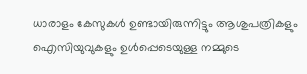ധാരാളം കേസുകള്‍ ഉണ്ടായിരുന്നിട്ടും ആശുപത്രികളും ഐസിയുവുകളും ഉള്‍പ്പെടെയുള്ള നമ്മുടെ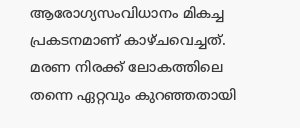ആരോഗ്യസംവിധാനം മികച്ച പ്രകടനമാണ് കാഴ്ചവെച്ചത്. മരണ നിരക്ക് ലോകത്തിലെ തന്നെ ഏറ്റവും കുറഞ്ഞതായി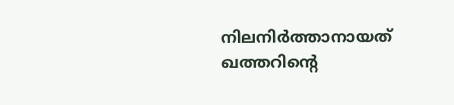നിലനിര്‍ത്താനായത് ഖത്തറിന്റെ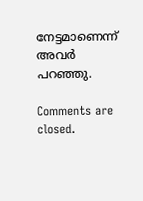നേട്ടമാണെന്ന് അവര്‍ പറഞ്ഞു.

Comments are closed.